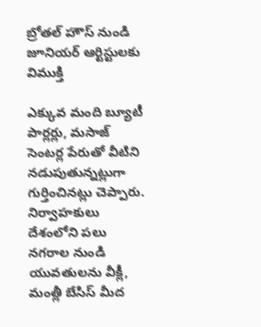బ్రోతల్ హౌస్ నుండి జూనియర్ ఆర్టిస్టులకు విముక్తి

ఎక్కువ మంది బ్యూటీ పార్లర్లు, మసాజ్ సెంటర్ల పేరుతో వీటిని నడుపుతున్నట్లుగా గుర్తించినట్లు చెప్పారు. నిర్వాహకులు దేశంలోని పలు నగరాల నుండి యువతులను వీక్లీ, మంత్లీ బేసిస్ మీద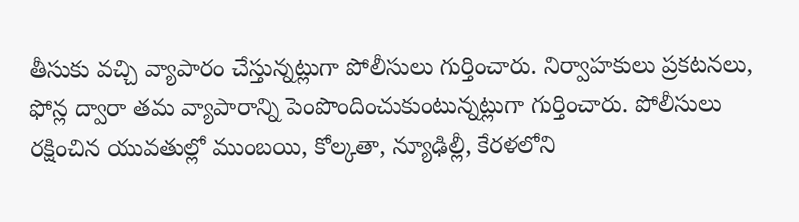తీసుకు వచ్చి వ్యాపారం చేస్తున్నట్లుగా పోలీసులు గుర్తించారు. నిర్వాహకులు ప్రకటనలు, ఫోన్ల ద్వారా తమ వ్యాపారాన్ని పెంపొందించుకుంటున్నట్లుగా గుర్తించారు. పోలీసులు రక్షించిన యువతుల్లో ముంబయి, కోల్కతా, న్యూఢిల్లీ, కేరళలోని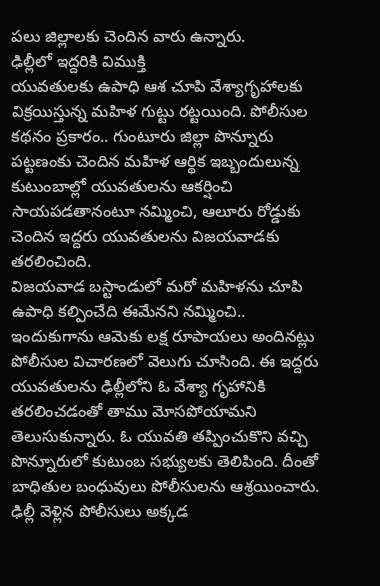పలు జిల్లాలకు చెందిన వారు ఉన్నారు.
ఢిల్లీలో ఇద్దరికి విముక్తి
యువతులకు ఉపాధి ఆశ చూపి వేశ్యాగృహాలకు విక్రయిస్తున్న మహిళ గుట్టు రట్టయింది. పోలీసుల కథనం ప్రకారం.. గుంటూరు జిల్లా పొన్నూరు పట్టణంకు చెందిన మహిళ ఆర్థిక ఇబ్బందులున్న కుటుంబాల్లో యువతులను ఆకర్షించి సాయపడతానంటూ నమ్మించి, ఆలూరు రోడ్డుకు చెందిన ఇద్దరు యువతులను విజయవాడకు తరలించింది.
విజయవాడ బస్టాండులో మరో మహిళను చూపి ఉపాధి కల్పించేది ఈమేనని నమ్మించి.. ఇందుకుగాను ఆమెకు లక్ష రూపాయలు అందినట్లు పోలీసుల విచారణలో వెలుగు చూసింది. ఈ ఇద్దరు యువతులను ఢిల్లీలోని ఓ వేశ్యా గృహానికి తరలించడంతో తాము మోసపోయామని తెలుసుకున్నారు. ఓ యువతి తప్పించుకొని వచ్చి పొన్నూరులో కుటుంబ సభ్యులకు తెలిపింది. దీంతో బాధితుల బంధువులు పోలీసులను ఆశ్రయించారు. ఢిల్లీ వెళ్లిన పోలీసులు అక్కడ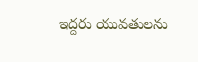ఇద్దరు యువతులను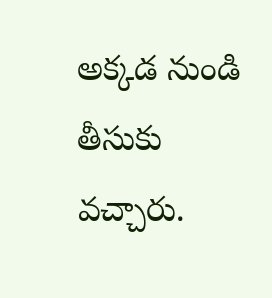అక్కడ నుండి తీసుకు వచ్చారు.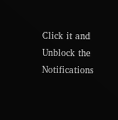Click it and Unblock the Notifications